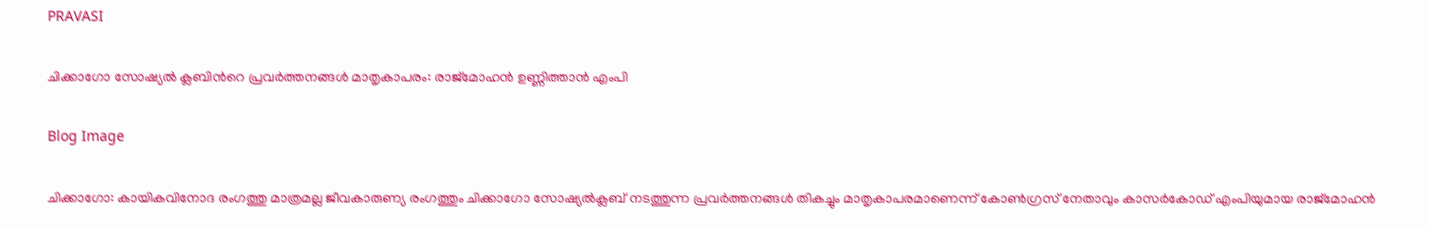PRAVASI

ചിക്കാഗോ സോഷ്യല്‍ ക്ലബിന്‍റെ പ്രവര്‍ത്തനങ്ങള്‍ മാതൃകാപരം: രാജ്മോഹന്‍ ഉണ്ണിത്താന്‍ എംപി

Blog Image

ചിക്കാഗോ: കായികവിനോദ രംഗത്തു മാത്രമല്ല ജീവകാരുണ്യ രംഗത്തും ചിക്കാഗോ സോഷ്യല്‍ക്ലബ് നടത്തുന്ന പ്രവര്‍ത്തനങ്ങള്‍ തികച്ചും മാതൃകാപരമാണെന്ന് കോണ്‍ഗ്രസ് നേതാവും കാസര്‍കോഡ് എംപിയുമായ രാജ്മോഹന്‍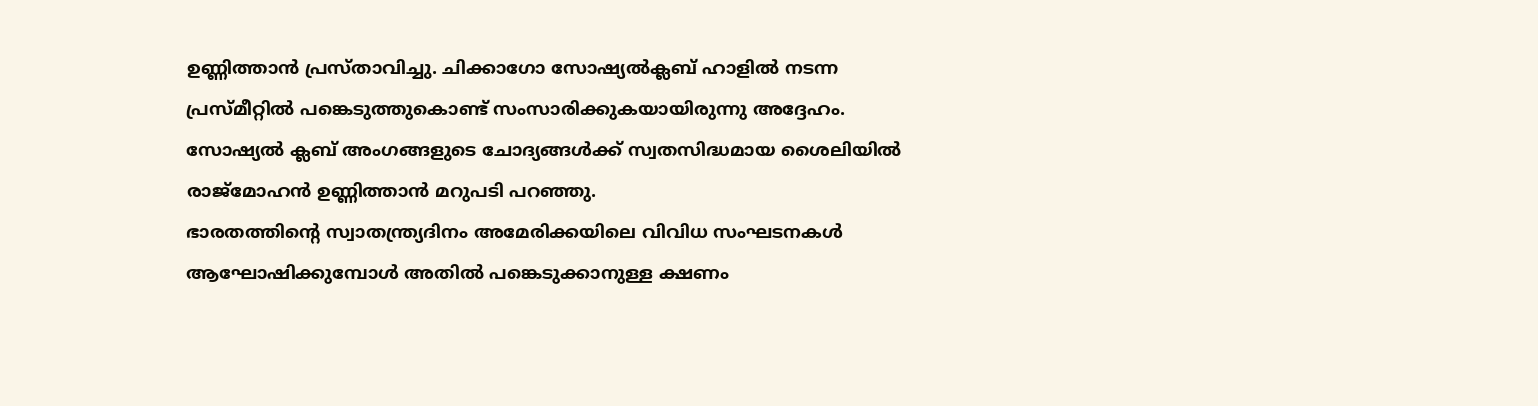ഉണ്ണിത്താന്‍ പ്രസ്താവിച്ചു. ചിക്കാഗോ സോഷ്യല്‍ക്ലബ് ഹാളില്‍ നടന്ന പ്രസ്മീറ്റില്‍ പങ്കെടുത്തുകൊണ്ട് സംസാരിക്കുകയായിരുന്നു അദ്ദേഹം. സോഷ്യല്‍ ക്ലബ് അംഗങ്ങളുടെ ചോദ്യങ്ങള്‍ക്ക് സ്വതസിദ്ധമായ ശൈലിയില്‍ രാജ്മോഹന്‍ ഉണ്ണിത്താന്‍ മറുപടി പറഞ്ഞു.
ഭാരതത്തിന്‍റെ സ്വാതന്ത്ര്യദിനം അമേരിക്കയിലെ വിവിധ സംഘടനകള്‍ ആഘോഷിക്കുമ്പോള്‍ അതില്‍ പങ്കെടുക്കാനുള്ള ക്ഷണം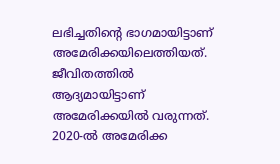ലഭിച്ചതിന്‍റെ ഭാഗമായിട്ടാണ് അമേരിക്കയിലെത്തിയത്. ജീവിതത്തില്‍ ആദ്യമായിട്ടാണ് അമേരിക്കയില്‍ വരുന്നത്. 2020-ല്‍ അമേരിക്ക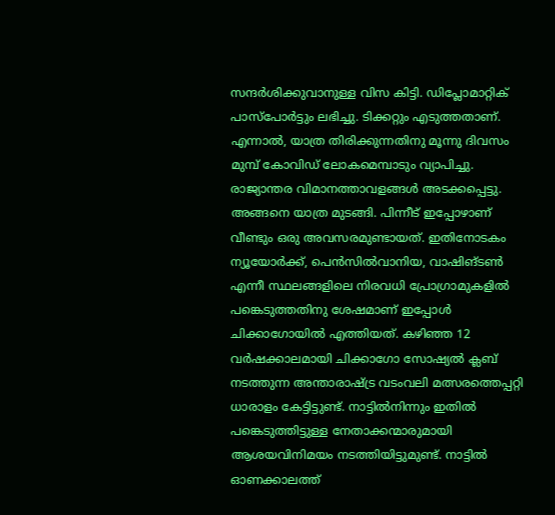സന്ദര്‍ശിക്കുവാനുള്ള വിസ കിട്ടി. ഡിപ്ലോമാറ്റിക് പാസ്പോര്‍ട്ടും ലഭിച്ചു. ടിക്കറ്റും എടുത്തതാണ്. എന്നാല്‍, യാത്ര തിരിക്കുന്നതിനു മൂന്നു ദിവസം മുമ്പ് കോവിഡ് ലോകമെമ്പാടും വ്യാപിച്ചു. രാജ്യാന്തര വിമാനത്താവളങ്ങള്‍ അടക്കപ്പെട്ടു. അങ്ങനെ യാത്ര മുടങ്ങി. പിന്നീട് ഇപ്പോഴാണ് വീണ്ടും ഒരു അവസരമുണ്ടായത്. ഇതിനോടകം ന്യൂയോര്‍ക്ക്, പെന്‍സില്‍വാനിയ, വാഷിങ്ടണ്‍ എന്നീ സ്ഥലങ്ങളിലെ നിരവധി പ്രോഗ്രാമുകളില്‍ പങ്കെടുത്തതിനു ശേഷമാണ് ഇപ്പോള്‍ ചിക്കാഗോയില്‍ എത്തിയത്. കഴിഞ്ഞ 12 വര്‍ഷക്കാലമായി ചിക്കാഗോ സോഷ്യല്‍ ക്ലബ് നടത്തുന്ന അന്താരാഷ്ട്ര വടംവലി മത്സരത്തെപ്പറ്റി ധാരാളം കേട്ടിട്ടുണ്ട്. നാട്ടില്‍നിന്നും ഇതില്‍ പങ്കെടുത്തിട്ടുള്ള നേതാക്കന്മാരുമായി ആശയവിനിമയം നടത്തിയിട്ടുമുണ്ട്. നാട്ടില്‍ ഓണക്കാലത്ത്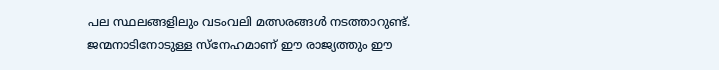പല സ്ഥലങ്ങളിലും വടംവലി മത്സരങ്ങള്‍ നടത്താറുണ്ട്. ജന്മനാടിനോടുള്ള സ്നേഹമാണ് ഈ രാജ്യത്തും ഈ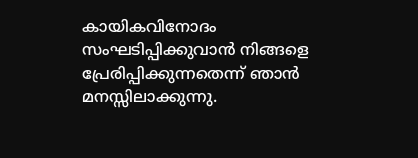കായികവിനോദം സംഘടിപ്പിക്കുവാന്‍ നിങ്ങളെ പ്രേരിപ്പിക്കുന്നതെന്ന് ഞാന്‍ മനസ്സിലാക്കുന്നു.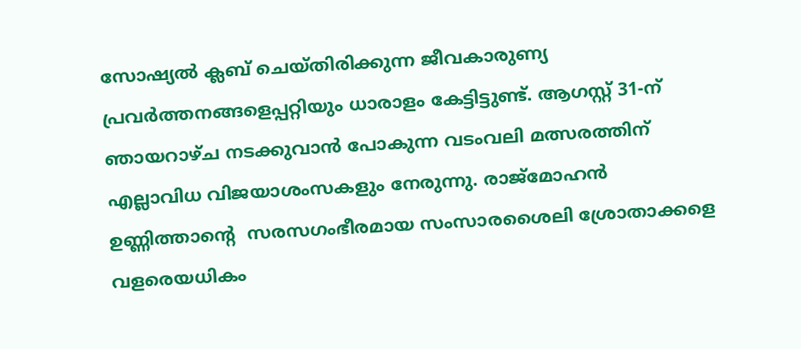സോഷ്യല്‍ ക്ലബ് ചെയ്തിരിക്കുന്ന ജീവകാരുണ്യ പ്രവര്‍ത്തനങ്ങളെപ്പറ്റിയും ധാരാളം കേട്ടിട്ടുണ്ട്. ആഗസ്റ്റ് 31-ന് ഞായറാഴ്ച നടക്കുവാന്‍ പോകുന്ന വടംവലി മത്സരത്തിന് എല്ലാവിധ വിജയാശംസകളും നേരുന്നു. രാജ്മോഹന്‍ ഉണ്ണിത്താന്‍റെ  സരസഗംഭീരമായ സംസാരശൈലി ശ്രോതാക്കളെ വളരെയധികം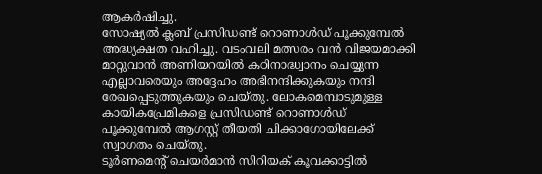ആകര്‍ഷിച്ചു.
സോഷ്യല്‍ ക്ലബ് പ്രസിഡണ്ട് റൊണാള്‍ഡ് പൂക്കുമ്പേല്‍ അദ്ധ്യക്ഷത വഹിച്ചു. വടംവലി മത്സരം വന്‍ വിജയമാക്കി മാറ്റുവാന്‍ അണിയറയില്‍ കഠിനാദ്ധ്വാനം ചെയ്യുന്ന എല്ലാവരെയും അദ്ദേഹം അഭിനന്ദിക്കുകയും നന്ദി രേഖപ്പെടുത്തുകയും ചെയ്തു. ലോകമെമ്പാടുമുള്ള കായികപ്രേമികളെ പ്രസിഡണ്ട് റൊണാള്‍ഡ് പൂക്കുമ്പേല്‍ ആഗസ്റ്റ് തീയതി ചിക്കാഗോയിലേക്ക് സ്വാഗതം ചെയ്തു.
ടൂര്‍ണമെന്‍റ് ചെയര്‍മാന്‍ സിറിയക് കൂവക്കാട്ടില്‍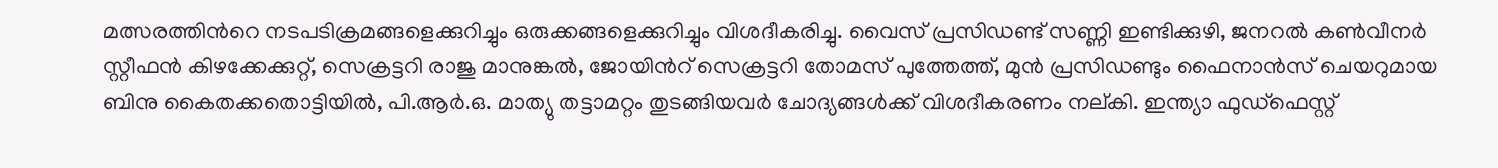മത്സരത്തിന്‍റെ നടപടിക്രമങ്ങളെക്കുറിച്ചും ഒരുക്കങ്ങളെക്കുറിച്ചും വിശദീകരിച്ചു. വൈസ് പ്രസിഡണ്ട് സണ്ണി ഇണ്ടിക്കുഴി, ജനറല്‍ കണ്‍വീനര്‍ സ്റ്റീഫന്‍ കിഴക്കേക്കുറ്റ്, സെക്രട്ടറി രാജു മാനുങ്കല്‍, ജോയിന്‍റ് സെക്രട്ടറി തോമസ് പുത്തേത്ത്, മുന്‍ പ്രസിഡണ്ടും ഫൈനാന്‍സ് ചെയറുമായ ബിനു കൈതക്കതൊട്ടിയില്‍, പി.ആര്‍.ഒ. മാത്യു തട്ടാമറ്റം തുടങ്ങിയവര്‍ ചോദ്യങ്ങള്‍ക്ക് വിശദീകരണം നല്കി. ഇന്ത്യാ ഫുഡ്ഫെസ്റ്റ്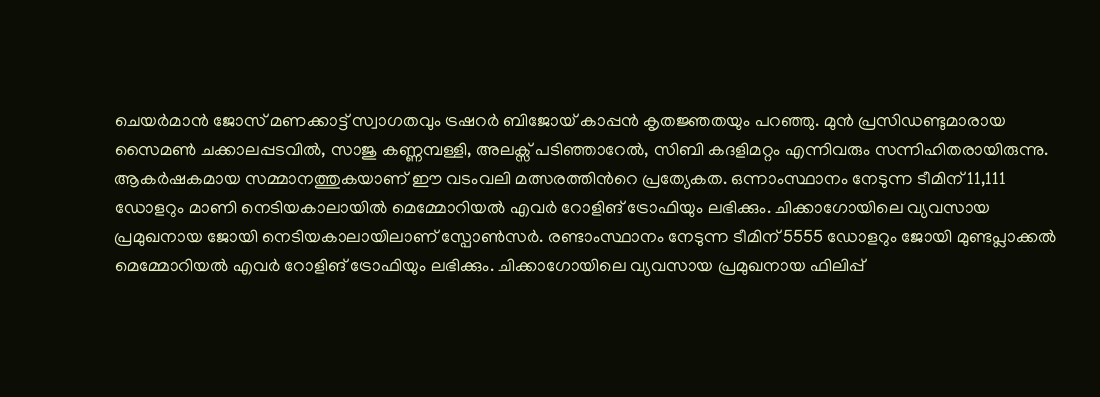ചെയര്‍മാന്‍ ജോസ് മണക്കാട്ട് സ്വാഗതവും ട്രഷറര്‍ ബിജോയ് കാപ്പന്‍ കൃതജ്ഞതയും പറഞ്ഞു. മുന്‍ പ്രസിഡണ്ടുമാരായ സൈമണ്‍ ചക്കാലപ്പടവില്‍, സാജു കണ്ണമ്പള്ളി, അലക്സ് പടിഞ്ഞാറേല്‍, സിബി കദളിമറ്റം എന്നിവരും സന്നിഹിതരായിരുന്നു.
ആകര്‍ഷകമായ സമ്മാനത്തുകയാണ് ഈ വടംവലി മത്സരത്തിന്‍റെ പ്രത്യേകത. ഒന്നാംസ്ഥാനം നേടുന്ന ടീമിന് 11,111 ഡോളറും മാണി നെടിയകാലായില്‍ മെമ്മോറിയല്‍ എവര്‍ റോളിങ് ട്രോഫിയും ലഭിക്കും. ചിക്കാഗോയിലെ വ്യവസായ പ്രമുഖനായ ജോയി നെടിയകാലായിലാണ് സ്പോണ്‍സര്‍. രണ്ടാംസ്ഥാനം നേടുന്ന ടീമിന് 5555 ഡോളറും ജോയി മുണ്ടപ്ലാക്കല്‍ മെമ്മോറിയല്‍ എവര്‍ റോളിങ് ട്രോഫിയും ലഭിക്കും. ചിക്കാഗോയിലെ വ്യവസായ പ്രമുഖനായ ഫിലിപ്പ്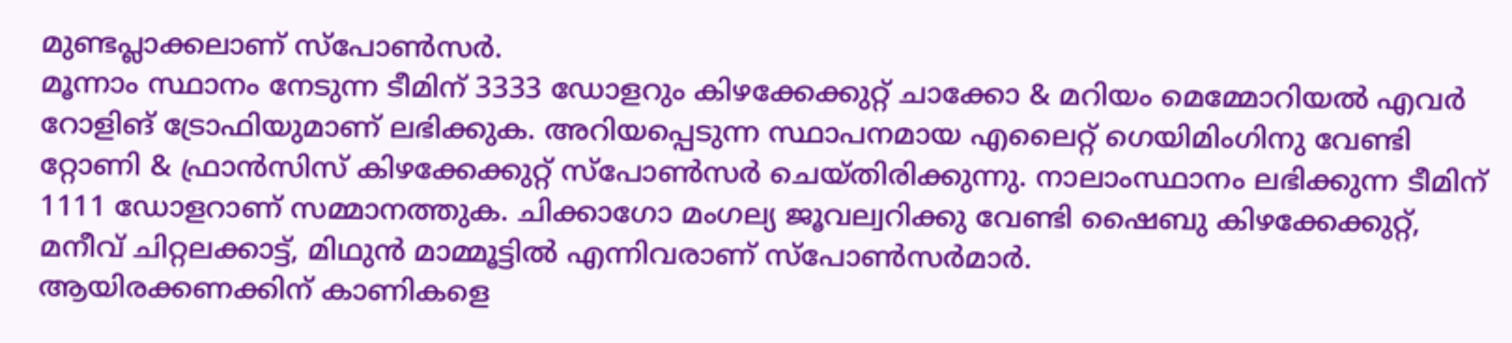മുണ്ടപ്ലാക്കലാണ് സ്പോണ്‍സര്‍.
മൂന്നാം സ്ഥാനം നേടുന്ന ടീമിന് 3333 ഡോളറും കിഴക്കേക്കുറ്റ് ചാക്കോ & മറിയം മെമ്മോറിയല്‍ എവര്‍ റോളിങ് ട്രോഫിയുമാണ് ലഭിക്കുക. അറിയപ്പെടുന്ന സ്ഥാപനമായ എലൈറ്റ് ഗെയിമിംഗിനു വേണ്ടി റ്റോണി & ഫ്രാന്‍സിസ് കിഴക്കേക്കുറ്റ് സ്പോണ്‍സര്‍ ചെയ്തിരിക്കുന്നു. നാലാംസ്ഥാനം ലഭിക്കുന്ന ടീമിന് 1111 ഡോളറാണ് സമ്മാനത്തുക. ചിക്കാഗോ മംഗല്യ ജൂവല്വറിക്കു വേണ്ടി ഷൈബു കിഴക്കേക്കുറ്റ്, മനീവ് ചിറ്റലക്കാട്ട്, മിഥുന്‍ മാമ്മൂട്ടില്‍ എന്നിവരാണ് സ്പോണ്‍സര്‍മാര്‍.
ആയിരക്കണക്കിന് കാണികളെ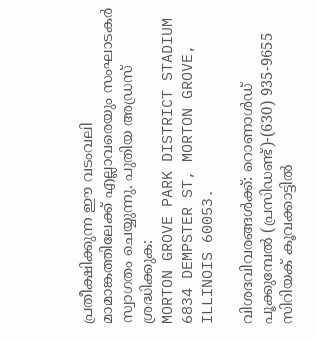പ്രതീക്ഷിക്കുന്ന ഈ വടംവലി മാമാങ്കത്തിലേക്ക് എല്ലാവരെയും സംഘാടകര്‍ സ്വാഗതം ചെയ്യുന്നു. പുതിയ അഡ്രസ് ശ്രദ്ധിക്കുക:
MORTON GROVE PARK DISTRICT STADIUM
6834 DEMPSTER ST, MORTON GROVE,
ILLINOIS 60053.

വിശദവിവരങ്ങള്‍ക്ക്: റൊണാള്‍ഡ് പൂക്കുമ്പേല്‍ (പ്രസിഡണ്ട്)-(630) 935-9655
സിറിയക് കൂവക്കാട്ടില്‍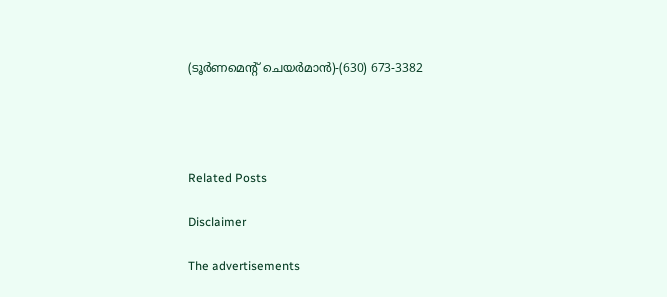(ടൂര്‍ണമെന്‍റ് ചെയര്‍മാന്‍)-(630) 673-3382




Related Posts

Disclaimer

The advertisements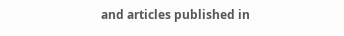and articles published in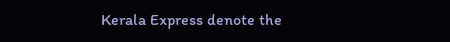Kerala Express denote the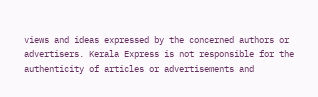views and ideas expressed by the concerned authors or advertisers. Kerala Express is not responsible for the authenticity of articles or advertisements and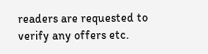readers are requested to verify any offers etc.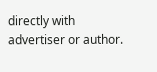directly with advertiser or author.